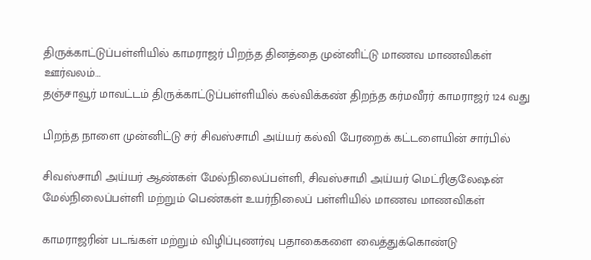திருக்காட்டுப்பள்ளியில் காமராஜர் பிறந்த தினத்தை முன்னிட்டு மாணவ மாணவிகள் ஊர்வலம்…
தஞ்சாவூர் மாவட்டம் திருக்காட்டுப்பள்ளியில் கல்விக்கண் திறந்த கர்மவீரர் காமராஜர் 124 வது

பிறந்த நாளை முன்னிட்டு சர் சிவஸ்சாமி அய்யர் கல்வி பேரறைக் கட்டளையின் சார்பில்

சிவஸ்சாமி அய்யர் ஆண்கள் மேல்நிலைப்பள்ளி, சிவஸ்சாமி அய்யர் மெட்ரிகுலேஷன்
மேல்நிலைப்பள்ளி மற்றும் பெண்கள் உயர்நிலைப் பள்ளியில் மாணவ மாணவிகள்

காமராஜரின் படங்கள் மற்றும் விழிப்புணர்வு பதாகைகளை வைத்துக்கொண்டு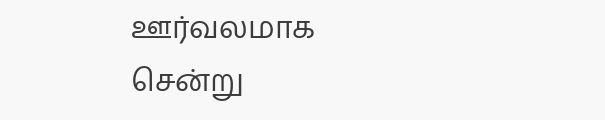ஊர்வலமாக சென்று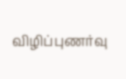விழிப்புணர்வு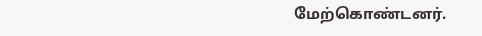மேற்கொண்டனர்.